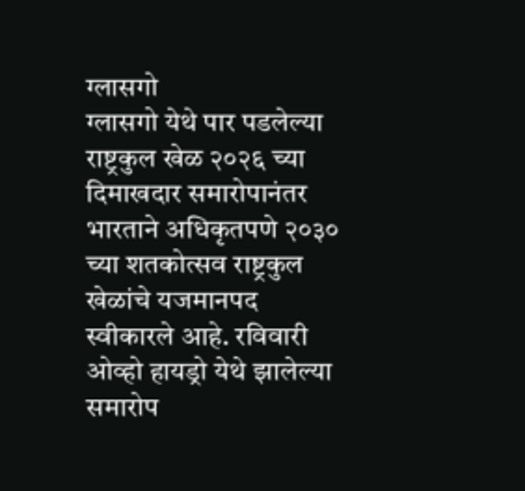ग्लासगो
ग्लासगो येथे पार पडलेल्या राष्ट्रकुल खेळ २०२६ च्या दिमाखदार समारोपानंतर भारताने अधिकृतपणे २०३० च्या शतकोत्सव राष्ट्रकुल खेळांचे यजमानपद स्वीकारले आहे. रविवारी ओव्हो हायड्रो येथे झालेल्या समारोप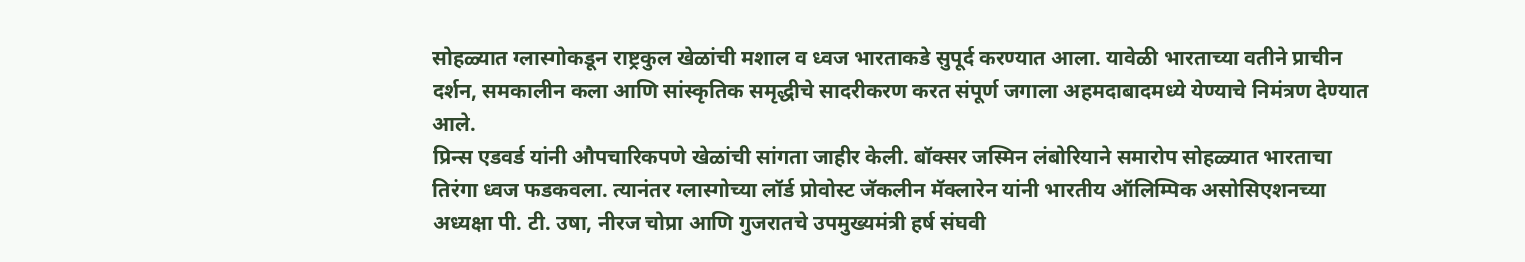सोहळ्यात ग्लास्गोकडून राष्ट्रकुल खेळांची मशाल व ध्वज भारताकडे सुपूर्द करण्यात आला. यावेळी भारताच्या वतीने प्राचीन दर्शन, समकालीन कला आणि सांस्कृतिक समृद्धीचे सादरीकरण करत संपूर्ण जगाला अहमदाबादमध्ये येण्याचे निमंत्रण देण्यात आले.
प्रिन्स एडवर्ड यांनी औपचारिकपणे खेळांची सांगता जाहीर केली. बॉक्सर जस्मिन लंबोरियाने समारोप सोहळ्यात भारताचा तिरंगा ध्वज फडकवला. त्यानंतर ग्लास्गोच्या लॉर्ड प्रोवोस्ट जॅकलीन मॅक्लारेन यांनी भारतीय ऑलिम्पिक असोसिएशनच्या अध्यक्षा पी. टी. उषा, नीरज चोप्रा आणि गुजरातचे उपमुख्यमंत्री हर्ष संघवी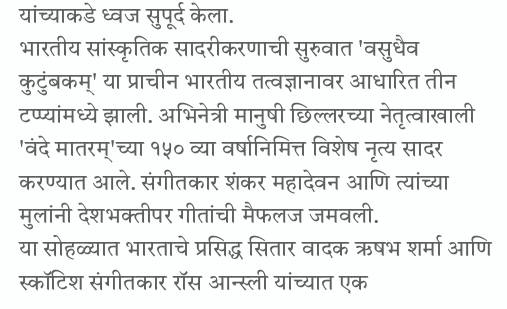यांच्याकडे ध्वज सुपूर्द केला.
भारतीय सांस्कृतिक सादरीकरणाची सुरुवात 'वसुधैव कुटुंबकम्' या प्राचीन भारतीय तत्वज्ञानावर आधारित तीन टप्प्यांमध्ये झाली. अभिनेत्री मानुषी छिल्लरच्या नेतृत्वाखाली 'वंदे मातरम्'च्या १५० व्या वर्षानिमित्त विशेष नृत्य सादर करण्यात आले. संगीतकार शंकर महादेवन आणि त्यांच्या मुलांनी देशभक्तीपर गीतांची मैफलज जमवली.
या सोहळ्यात भारताचे प्रसिद्ध सितार वादक ऋषभ शर्मा आणि स्कॉटिश संगीतकार रॉस आन्स्ली यांच्यात एक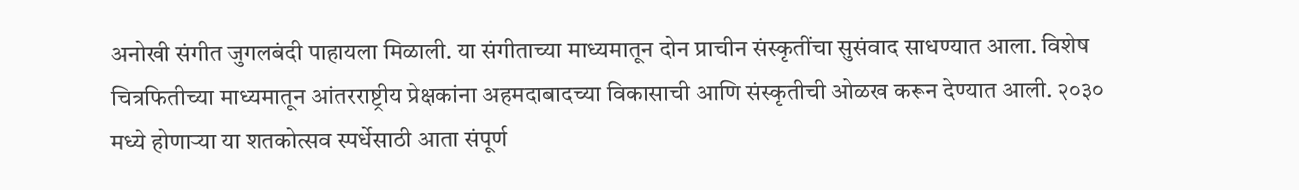अनोखी संगीत जुगलबंदी पाहायला मिळाली. या संगीताच्या माध्यमातून दोन प्राचीन संस्कृतींचा सुसंवाद साधण्यात आला. विशेष चित्रफितीच्या माध्यमातून आंतरराष्ट्रीय प्रेक्षकांना अहमदाबादच्या विकासाची आणि संस्कृतीची ओळख करून देण्यात आली. २०३० मध्ये होणाऱ्या या शतकोत्सव स्पर्धेसाठी आता संपूर्ण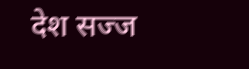देश सज्ज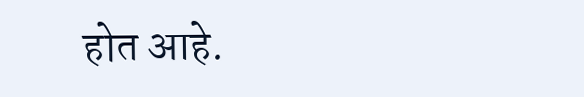होत आहे.